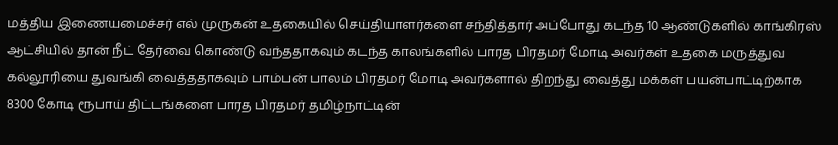மத்திய இணையமைச்சர் எல் முருகன் உதகையில் செய்தியாளர்களை சந்தித்தார் அப்போது கடந்த 10 ஆண்டுகளில் காங்கிரஸ் ஆட்சியில் தான் நீட் தேர்வை கொண்டு வந்ததாகவும் கடந்த காலங்களில் பாரத பிரதமர் மோடி அவர்கள் உதகை மருத்துவ கல்லூரியை துவங்கி வைத்ததாகவும் பாம்பன் பாலம் பிரதமர் மோடி அவர்களால் திறந்து வைத்து மக்கள் பயன்பாட்டிற்காக 8300 கோடி ரூபாய் திட்டங்களை பாரத பிரதமர் தமிழ்நாட்டின்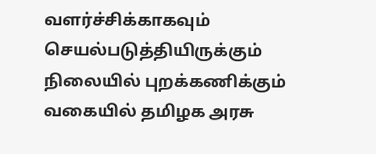வளர்ச்சிக்காகவும் செயல்படுத்தியிருக்கும் நிலையில் புறக்கணிக்கும் வகையில் தமிழக அரசு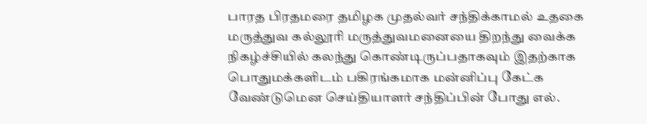பாரத பிரதமரை தமிழக முதல்வர் சந்திக்காமல் உதகை மருத்துவ கல்லூரி மருத்துவமனையை திறந்து வைக்க நிகழ்ச்சியில் கலந்து கொண்டிருப்பதாகவும் இதற்காக பொதுமக்களிடம் பகிரங்கமாக மன்னிப்பு கேட்க வேண்டுமென செய்தியாளர் சந்திப்பின் போது எல்.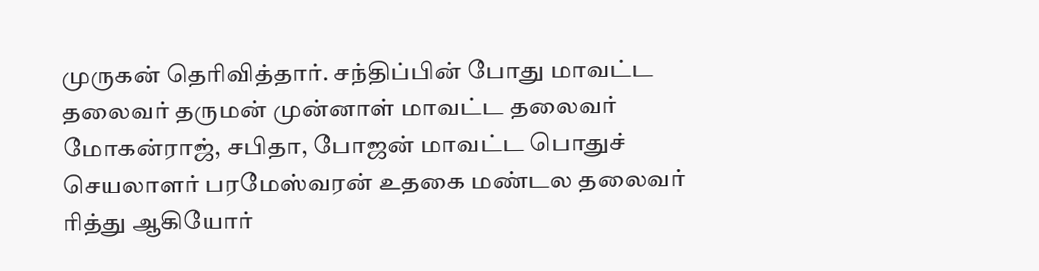முருகன் தெரிவித்தார். சந்திப்பின் போது மாவட்ட தலைவர் தருமன் முன்னாள் மாவட்ட தலைவர் மோகன்ராஜ், சபிதா, போஜன் மாவட்ட பொதுச் செயலாளர் பரமேஸ்வரன் உதகை மண்டல தலைவர் ரித்து ஆகியோர்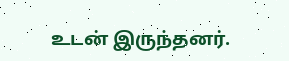உடன் இருந்தனர்.